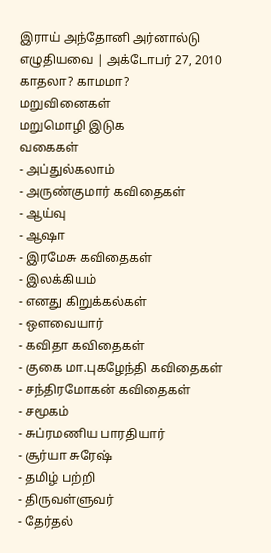இராய் அந்தோனி அர்னால்டு எழுதியவை | அக்டோபர் 27, 2010
காதலா? காமமா?
மறுவினைகள்
மறுமொழி இடுக
வகைகள்
- அப்துல்கலாம்
- அருண்குமார் கவிதைகள்
- ஆய்வு
- ஆஷா
- இரமேசு கவிதைகள்
- இலக்கியம்
- எனது கிறுக்கல்கள்
- ஒளவையார்
- கவிதா கவிதைகள்
- குகை மா.புகழேந்தி கவிதைகள்
- சந்திரமோகன் கவிதைகள்
- சமூகம்
- சுப்ரமணிய பாரதியார்
- சூர்யா சுரேஷ்
- தமிழ் பற்றி
- திருவள்ளுவர்
- தேர்தல்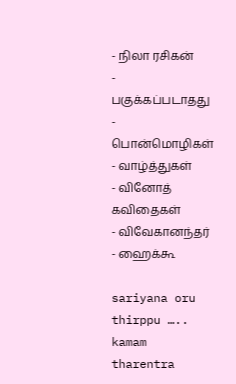- நிலா ரசிகன்
- பகுக்கப்படாதது
- பொன்மொழிகள்
- வாழ்த்துகள்
- வினோத் கவிதைகள்
- விவேகானந்தர்
- ஹைக்கூ

sariyana oru thirppu …..
kamam tharentra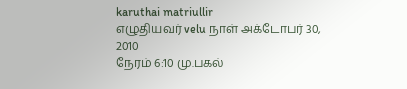karuthai matriullir
எழுதியவர் velu நாள் அக்டோபர் 30, 2010
நேரம் 6:10 மு.பகல்